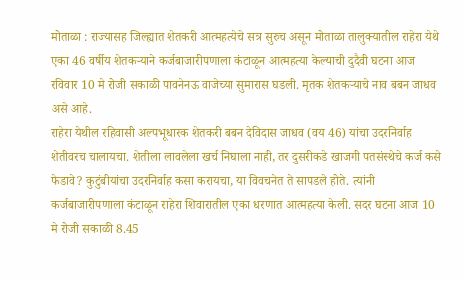मोताळा : राज्यासह जिल्ह्यात शेतकरी आत्महत्येचे सत्र सुरुच असून मोताळा तालुक्यातील राहेरा येथे एका 46 वर्षीय शेतकऱ्याने कर्जबाजारीपणाला कंटाळून आत्महत्या केल्याची दुदैवी घटना आज रविवार 10 मे रोजी सकाळी पावनेनऊ वाजेच्या सुमारास घडली. मृतक शेतकऱ्याचे नाव बबन जाधव असे आहे.
राहेरा येथील रहिवासी अल्पभूधारक शेतकरी बबन देविदास जाधव (वय 46) यांचा उदरनिर्वाह शेतीवरच चालायचा. शेतीला लावलेला खर्च निघाला नाही, तर दुसरीकडे खाजगी पतसंस्थेचे कर्ज कसे फेडावे? कुटुंबीयांचा उदरनिर्वाह कसा करायचा, या विवचनेत ते सापडले होते. त्यांनी कर्जबाजारीपणाला कंटाळून राहेरा शिवारातील एका धरणात आत्महत्या केली. सदर घटना आज 10 मे रोजी सकाळी 8.45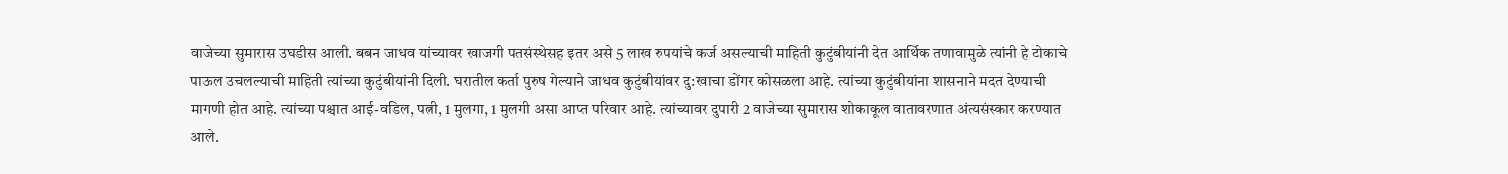वाजेच्या सुमारास उघडीस आली. बबन जाधव यांच्यावर खाजगी पतसंस्थेसह इतर असे 5 लाख रुपयांचे कर्ज असल्याची माहिती कुटुंबीयांनी देत आर्थिक तणावामुळे त्यांनी हे टोकाचे पाऊल उचलल्याची माहिती त्यांच्या कुटुंबीयांनी दिली. घरातील कर्ता पुरुष गेल्याने जाधव कुटुंबीयांवर दु:खाचा डोंगर कोसळला आहे. त्यांच्या कुटुंबीयांना शासनाने मदत देण्याची मागणी होत आहे. त्यांच्या पश्चात आई-वडिल, पत्नी, 1 मुलगा, 1 मुलगी असा आप्त परिवार आहे. त्यांच्यावर दुपारी 2 वाजेच्या सुमारास शोकाकूल वातावरणात अंत्यसंस्कार करण्यात आले.